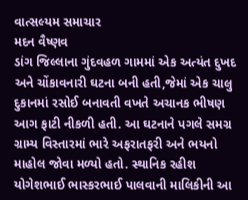વાત્સલ્યમ સમાચાર
મદન વૈષ્ણવ
ડાંગ જિલ્લાના ગુંદવહળ ગામમાં એક અત્યંત દુખદ અને ચોંકાવનારી ઘટના બની હતી,જેમાં એક ચાલુ દુકાનમાં રસોઈ બનાવતી વખતે અચાનક ભીષણ આગ ફાટી નીકળી હતી. આ ઘટનાને પગલે સમગ્ર ગ્રામ્ય વિસ્તારમાં ભારે અફરાતફરી અને ભયનો માહોલ જોવા મળ્યો હતો. સ્થાનિક રહીશ યોગેશભાઈ ભાસ્કરભાઈ પાલવાની માલિકીની આ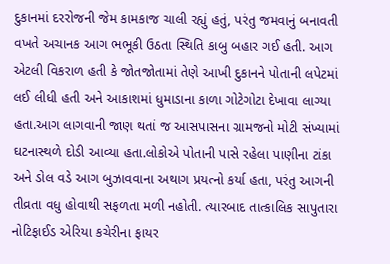દુકાનમાં દરરોજની જેમ કામકાજ ચાલી રહ્યું હતું, પરંતુ જમવાનું બનાવતી વખતે અચાનક આગ ભભૂકી ઉઠતા સ્થિતિ કાબુ બહાર ગઈ હતી. આગ એટલી વિકરાળ હતી કે જોતજોતામાં તેણે આખી દુકાનને પોતાની લપેટમાં લઈ લીધી હતી અને આકાશમાં ધુમાડાના કાળા ગોટેગોટા દેખાવા લાગ્યા હતા.આગ લાગવાની જાણ થતાં જ આસપાસના ગ્રામજનો મોટી સંખ્યામાં ઘટનાસ્થળે દોડી આવ્યા હતા.લોકોએ પોતાની પાસે રહેલા પાણીના ટાંકા અને ડોલ વડે આગ બુઝાવવાના અથાગ પ્રયત્નો કર્યા હતા, પરંતુ આગની તીવ્રતા વધુ હોવાથી સફળતા મળી નહોતી. ત્યારબાદ તાત્કાલિક સાપુતારા નોટિફાઈડ એરિયા કચેરીના ફાયર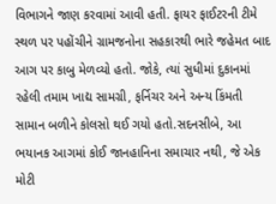વિભાગને જાણ કરવામાં આવી હતી. ફાયર ફાઈટરની ટીમે સ્થળ પર પહોંચીને ગ્રામજનોના સહકારથી ભારે જહેમત બાદ આગ પર કાબુ મેળવ્યો હતો. જોકે, ત્યાં સુધીમાં દુકાનમાં રહેલી તમામ ખાદ્ય સામગ્રી, ફર્નિચર અને અન્ય કિંમતી સામાન બળીને કોલસો થઈ ગયો હતો.સદનસીબે, આ ભયાનક આગમાં કોઈ જાનહાનિના સમાચાર નથી, જે એક મોટી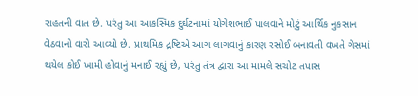રાહતની વાત છે. પરંતુ આ આકસ્મિક દુર્ઘટનામાં યોગેશભાઈ પાલવાને મોટું આર્થિક નુકસાન વેઠવાનો વારો આવ્યો છે. પ્રાથમિક દ્રષ્ટિએ આગ લાગવાનું કારણ રસોઈ બનાવતી વખતે ગેસમાં થયેલ કોઈ ખામી હોવાનું મનાઈ રહ્યું છે, પરંતુ તંત્ર દ્વારા આ મામલે સચોટ તપાસ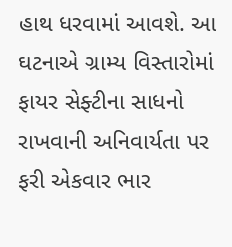હાથ ધરવામાં આવશે. આ ઘટનાએ ગ્રામ્ય વિસ્તારોમાં ફાયર સેફ્ટીના સાધનો રાખવાની અનિવાર્યતા પર ફરી એકવાર ભાર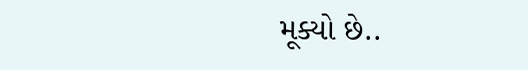મૂક્યો છે..